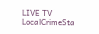LIVE TV LocalCrimeSta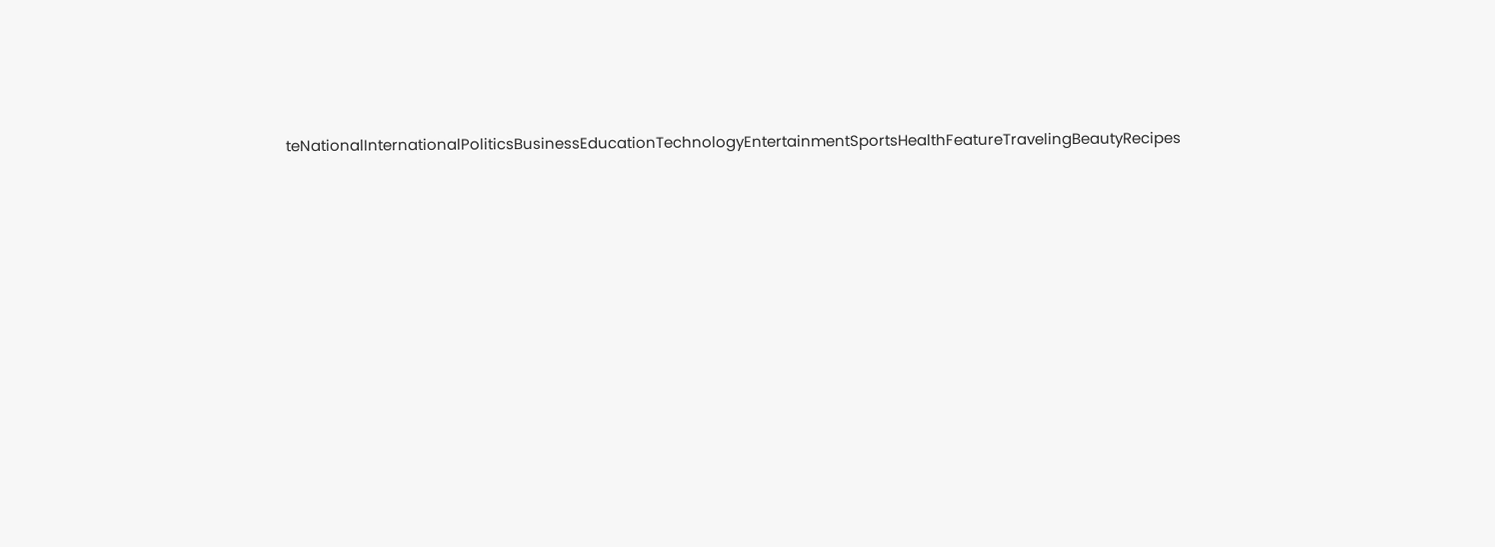teNationalInternationalPoliticsBusinessEducationTechnologyEntertainmentSportsHealthFeatureTravelingBeautyRecipes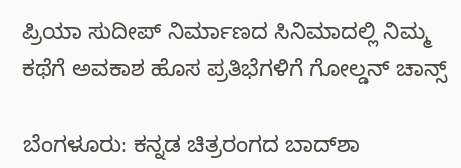ಪ್ರಿಯಾ ಸುದೀಪ್ ನಿರ್ಮಾಣದ ಸಿನಿಮಾದಲ್ಲಿ ನಿಮ್ಮ ಕಥೆಗೆ ಅವಕಾಶ ಹೊಸ ಪ್ರತಿಭೆಗಳಿಗೆ ಗೋಲ್ಡನ್ ಚಾನ್ಸ್

ಬೆಂಗಳೂರು: ಕನ್ನಡ ಚಿತ್ರರಂಗದ ಬಾದ್‌ಶಾ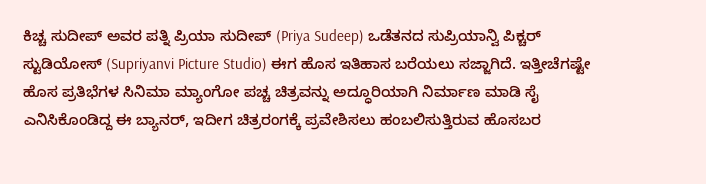ಕಿಚ್ಚ ಸುದೀಪ್ ಅವರ ಪತ್ನಿ ಪ್ರಿಯಾ ಸುದೀಪ್ (Priya Sudeep) ಒಡೆತನದ ಸುಪ್ರಿಯಾನ್ವಿ ಪಿಕ್ಚರ್ ಸ್ಟುಡಿಯೋಸ್ (Supriyanvi Picture Studio) ಈಗ ಹೊಸ ಇತಿಹಾಸ ಬರೆಯಲು ಸಜ್ಜಾಗಿದೆ. ಇತ್ತೀಚೆಗಷ್ಟೇ ಹೊಸ ಪ್ರತಿಭೆಗಳ ಸಿನಿಮಾ ಮ್ಯಾಂಗೋ ಪಚ್ಚ ಚಿತ್ರವನ್ನು ಅದ್ಧೂರಿಯಾಗಿ ನಿರ್ಮಾಣ ಮಾಡಿ ಸೈ ಎನಿಸಿಕೊಂಡಿದ್ದ ಈ ಬ್ಯಾನರ್, ಇದೀಗ ಚಿತ್ರರಂಗಕ್ಕೆ ಪ್ರವೇಶಿಸಲು ಹಂಬಲಿಸುತ್ತಿರುವ ಹೊಸಬರ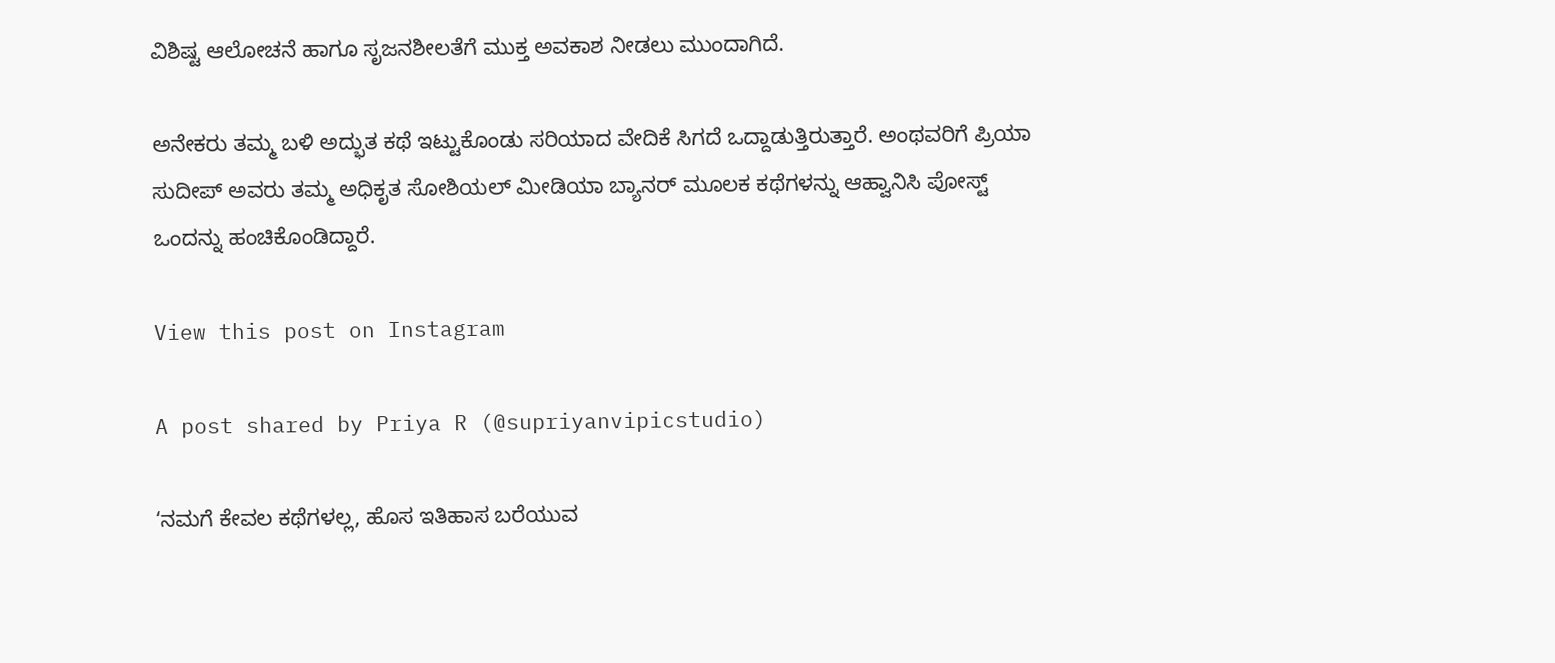ವಿಶಿಷ್ಟ ಆಲೋಚನೆ ಹಾಗೂ ಸೃಜನಶೀಲತೆಗೆ ಮುಕ್ತ ಅವಕಾಶ ನೀಡಲು ಮುಂದಾಗಿದೆ.

ಅನೇಕರು ತಮ್ಮ ಬಳಿ ಅದ್ಭುತ ಕಥೆ ಇಟ್ಟುಕೊಂಡು ಸರಿಯಾದ ವೇದಿಕೆ ಸಿಗದೆ ಒದ್ದಾಡುತ್ತಿರುತ್ತಾರೆ. ಅಂಥವರಿಗೆ ಪ್ರಿಯಾ ಸುದೀಪ್ ಅವರು ತಮ್ಮ ಅಧಿಕೃತ ಸೋಶಿಯಲ್ ಮೀಡಿಯಾ ಬ್ಯಾನರ್ ಮೂಲಕ ಕಥೆಗಳನ್ನು ಆಹ್ವಾನಿಸಿ ಪೋಸ್ಟ್ ಒಂದನ್ನು ಹಂಚಿಕೊಂಡಿದ್ದಾರೆ.

View this post on Instagram

A post shared by Priya R (@supriyanvipicstudio)

ʻನಮಗೆ ಕೇವಲ ಕಥೆಗಳಲ್ಲ, ಹೊಸ ಇತಿಹಾಸ ಬರೆಯುವ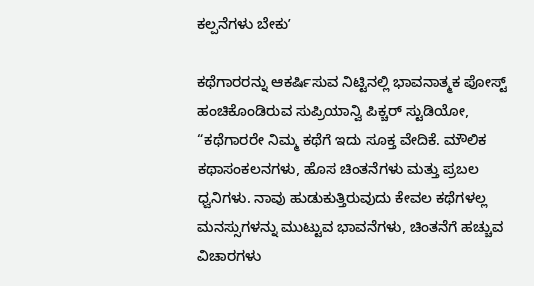ಕಲ್ಪನೆಗಳು ಬೇಕುʼ

ಕಥೆಗಾರರನ್ನು ಆಕರ್ಷಿಸುವ ನಿಟ್ಟಿನಲ್ಲಿ ಭಾವನಾತ್ಮಕ ಪೋಸ್ಟ್ ಹಂಚಿಕೊಂಡಿರುವ ಸುಪ್ರಿಯಾನ್ವಿ ಪಿಕ್ಚರ್ ಸ್ಟುಡಿಯೋ, “ಕಥೆಗಾರರೇ ನಿಮ್ಮ ಕಥೆಗೆ ಇದು ಸೂಕ್ತ ವೇದಿಕೆ. ಮೌಲಿಕ ಕಥಾಸಂಕಲನಗಳು, ಹೊಸ ಚಿಂತನೆಗಳು ಮತ್ತು ಪ್ರಬಲ ಧ್ವನಿಗಳು. ನಾವು ಹುಡುಕುತ್ತಿರುವುದು ಕೇವಲ ಕಥೆಗಳಲ್ಲ ಮನಸ್ಸುಗಳನ್ನು ಮುಟ್ಟುವ ಭಾವನೆಗಳು, ಚಿಂತನೆಗೆ ಹಚ್ಚುವ ವಿಚಾರಗಳು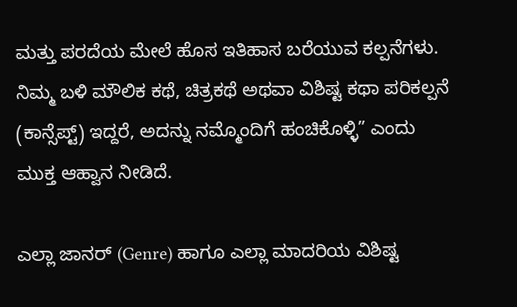ಮತ್ತು ಪರದೆಯ ಮೇಲೆ ಹೊಸ ಇತಿಹಾಸ ಬರೆಯುವ ಕಲ್ಪನೆಗಳು. ನಿಮ್ಮ ಬಳಿ ಮೌಲಿಕ ಕಥೆ, ಚಿತ್ರಕಥೆ ಅಥವಾ ವಿಶಿಷ್ಟ ಕಥಾ ಪರಿಕಲ್ಪನೆ (ಕಾನ್ಸೆಪ್ಟ್) ಇದ್ದರೆ, ಅದನ್ನು ನಮ್ಮೊಂದಿಗೆ ಹಂಚಿಕೊಳ್ಳಿ” ಎಂದು ಮುಕ್ತ ಆಹ್ವಾನ ನೀಡಿದೆ.

ಎಲ್ಲಾ ಜಾನರ್‌ (Genre) ಹಾಗೂ ಎಲ್ಲಾ ಮಾದರಿಯ ವಿಶಿಷ್ಟ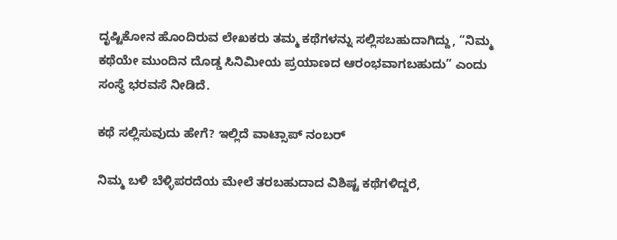ದೃಷ್ಟಿಕೋನ ಹೊಂದಿರುವ ಲೇಖಕರು ತಮ್ಮ ಕಥೆಗಳನ್ನು ಸಲ್ಲಿಸಬಹುದಾಗಿದ್ದು, “ನಿಮ್ಮ ಕಥೆಯೇ ಮುಂದಿನ ದೊಡ್ಡ ಸಿನಿಮೀಯ ಪ್ರಯಾಣದ ಆರಂಭವಾಗಬಹುದು” ಎಂದು ಸಂಸ್ಥೆ ಭರವಸೆ ನೀಡಿದೆ.

ಕಥೆ ಸಲ್ಲಿಸುವುದು ಹೇಗೆ? ಇಲ್ಲಿದೆ ವಾಟ್ಸಾಪ್ ನಂಬರ್

ನಿಮ್ಮ ಬಳಿ ಬೆಳ್ಳಿಪರದೆಯ ಮೇಲೆ ತರಬಹುದಾದ ವಿಶಿಷ್ಟ ಕಥೆಗಳಿದ್ದರೆ,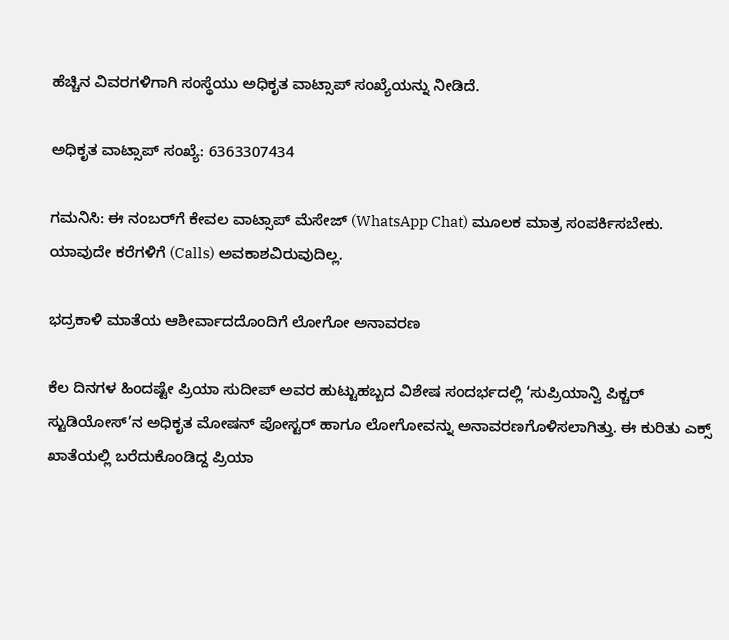ಹೆಚ್ಚಿನ ವಿವರಗಳಿಗಾಗಿ ಸಂಸ್ಥೆಯು ಅಧಿಕೃತ ವಾಟ್ಸಾಪ್ ಸಂಖ್ಯೆಯನ್ನು ನೀಡಿದೆ.

ಅಧಿಕೃತ ವಾಟ್ಸಾಪ್ ಸಂಖ್ಯೆ: 6363307434

ಗಮನಿಸಿ: ಈ ನಂಬರ್‌ಗೆ ಕೇವಲ ವಾಟ್ಸಾಪ್ ಮೆಸೇಜ್ (WhatsApp Chat) ಮೂಲಕ ಮಾತ್ರ ಸಂಪರ್ಕಿಸಬೇಕು. ಯಾವುದೇ ಕರೆಗಳಿಗೆ (Calls) ಅವಕಾಶವಿರುವುದಿಲ್ಲ.

ಭದ್ರಕಾಳಿ ಮಾತೆಯ ಆಶೀರ್ವಾದದೊಂದಿಗೆ ಲೋಗೋ ಅನಾವರಣ

ಕೆಲ ದಿನಗಳ ಹಿಂದಷ್ಟೇ ಪ್ರಿಯಾ ಸುದೀಪ್‌ ಅವರ ಹುಟ್ಟುಹಬ್ಬದ ವಿಶೇಷ ಸಂದರ್ಭದಲ್ಲಿ ‘ಸುಪ್ರಿಯಾನ್ವಿ ಪಿಕ್ಚರ್ ಸ್ಟುಡಿಯೋಸ್’ನ ಅಧಿಕೃತ ಮೋಷನ್ ಪೋಸ್ಟರ್ ಹಾಗೂ ಲೋಗೋವನ್ನು ಅನಾವರಣಗೊಳಿಸಲಾಗಿತ್ತು. ಈ ಕುರಿತು ಎಕ್ಸ್ ಖಾತೆಯಲ್ಲಿ ಬರೆದುಕೊಂಡಿದ್ದ ಪ್ರಿಯಾ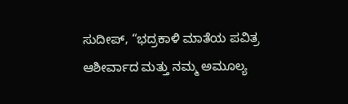ಸುದೀಪ್, “ಭದ್ರಕಾಳಿ ಮಾತೆಯ ಪವಿತ್ರ ಆಶೀರ್ವಾದ ಮತ್ತು ನಮ್ಮ ಅಮೂಲ್ಯ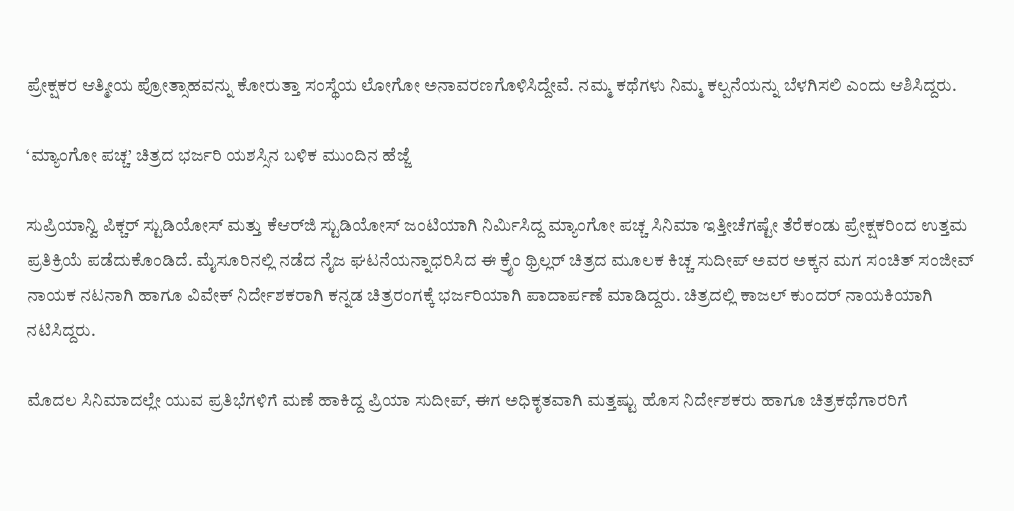ಪ್ರೇಕ್ಷಕರ ಆತ್ಮೀಯ ಪ್ರೋತ್ಸಾಹವನ್ನು ಕೋರುತ್ತಾ ಸಂಸ್ಥೆಯ ಲೋಗೋ ಅನಾವರಣಗೊಳಿಸಿದ್ದೇವೆ. ನಮ್ಮ ಕಥೆಗಳು ನಿಮ್ಮ ಕಲ್ಪನೆಯನ್ನು ಬೆಳಗಿಸಲಿ ಎಂದು ಆಶಿಸಿದ್ದರು.

‘ಮ್ಯಾಂಗೋ ಪಚ್ಚ’ ಚಿತ್ರದ ಭರ್ಜರಿ ಯಶಸ್ಸಿನ ಬಳಿಕ ಮುಂದಿನ ಹೆಜ್ಜೆ

ಸುಪ್ರಿಯಾನ್ವಿ ಪಿಕ್ಚರ್ ಸ್ಟುಡಿಯೋಸ್ ಮತ್ತು ಕೆಆರ್‌ಜಿ ಸ್ಟುಡಿಯೋಸ್ ಜಂಟಿಯಾಗಿ ನಿರ್ಮಿಸಿದ್ದ ಮ್ಯಾಂಗೋ ಪಚ್ಚ ಸಿನಿಮಾ ಇತ್ತೀಚೆಗಷ್ಟೇ ತೆರೆಕಂಡು ಪ್ರೇಕ್ಷಕರಿಂದ ಉತ್ತಮ ಪ್ರತಿಕ್ರಿಯೆ ಪಡೆದುಕೊಂಡಿದೆ. ಮೈಸೂರಿನಲ್ಲಿ ನಡೆದ ನೈಜ ಘಟನೆಯನ್ನಾಧರಿಸಿದ ಈ ಕ್ರೈಂ ಥ್ರಿಲ್ಲರ್ ಚಿತ್ರದ ಮೂಲಕ ಕಿಚ್ಚ ಸುದೀಪ್ ಅವರ ಅಕ್ಕನ ಮಗ ಸಂಚಿತ್ ಸಂಜೀವ್ ನಾಯಕ ನಟನಾಗಿ ಹಾಗೂ ವಿವೇಕ್ ನಿರ್ದೇಶಕರಾಗಿ ಕನ್ನಡ ಚಿತ್ರರಂಗಕ್ಕೆ ಭರ್ಜರಿಯಾಗಿ ಪಾದಾರ್ಪಣೆ ಮಾಡಿದ್ದರು. ಚಿತ್ರದಲ್ಲಿ ಕಾಜಲ್ ಕುಂದರ್ ನಾಯಕಿಯಾಗಿ ನಟಿಸಿದ್ದರು.

ಮೊದಲ ಸಿನಿಮಾದಲ್ಲೇ ಯುವ ಪ್ರತಿಭೆಗಳಿಗೆ ಮಣೆ ಹಾಕಿದ್ದ ಪ್ರಿಯಾ ಸುದೀಪ್, ಈಗ ಅಧಿಕೃತವಾಗಿ ಮತ್ತಷ್ಟು ಹೊಸ ನಿರ್ದೇಶಕರು ಹಾಗೂ ಚಿತ್ರಕಥೆಗಾರರಿಗೆ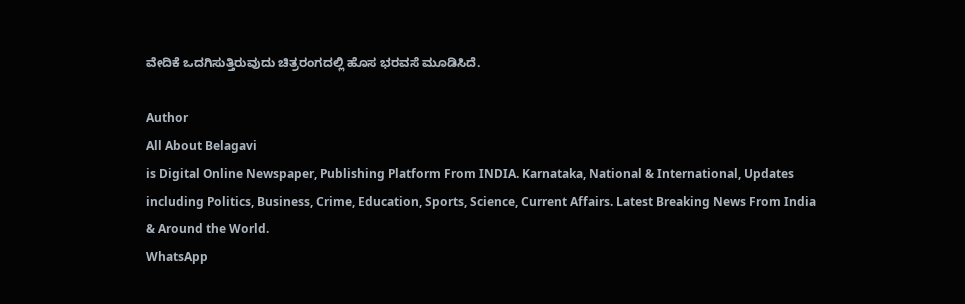ವೇದಿಕೆ ಒದಗಿಸುತ್ತಿರುವುದು ಚಿತ್ರರಂಗದಲ್ಲಿ ಹೊಸ ಭರವಸೆ ಮೂಡಿಸಿದೆ.

Author
All About Belagavi
is Digital Online Newspaper, Publishing Platform From INDIA. Karnataka, National & International, Updates including Politics, Business, Crime, Education, Sports, Science, Current Affairs. Latest Breaking News From India & Around the World.
WhatsApp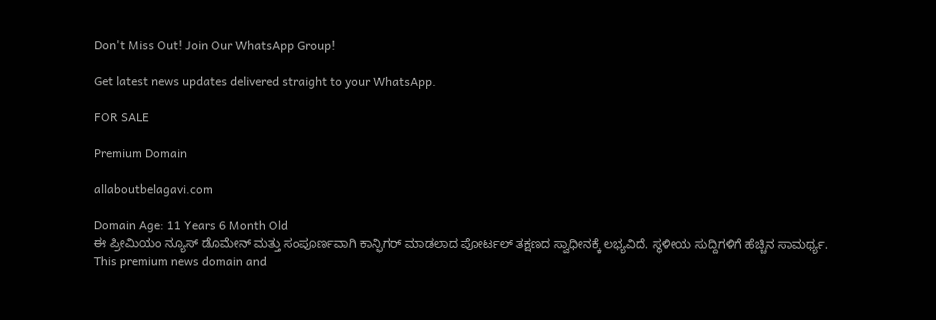Don't Miss Out! Join Our WhatsApp Group!

Get latest news updates delivered straight to your WhatsApp.

FOR SALE

Premium Domain

allaboutbelagavi.com

Domain Age: 11 Years 6 Month Old
ಈ ಪ್ರೀಮಿಯಂ ನ್ಯೂಸ್ ಡೊಮೇನ್ ಮತ್ತು ಸಂಪೂರ್ಣವಾಗಿ ಕಾನ್ಫಿಗರ್ ಮಾಡಲಾದ ಪೋರ್ಟಲ್ ತಕ್ಷಣದ ಸ್ವಾಧೀನಕ್ಕೆ ಲಭ್ಯವಿದೆ. ಸ್ಥಳೀಯ ಸುದ್ದಿಗಳಿಗೆ ಹೆಚ್ಚಿನ ಸಾಮರ್ಥ್ಯ.
This premium news domain and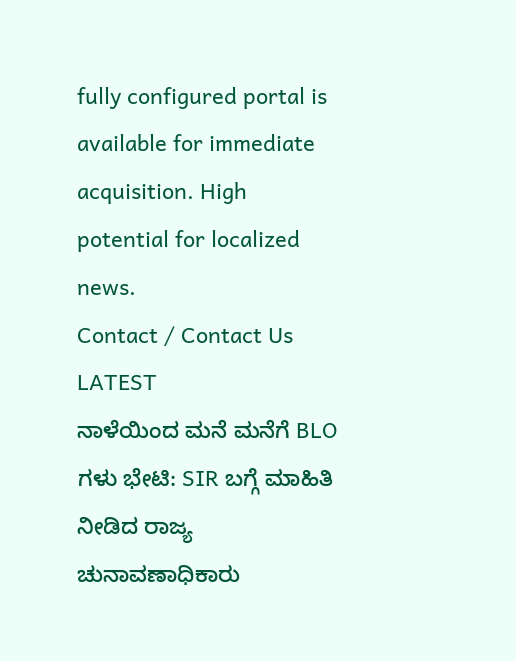fully configured portal is available for immediate acquisition. High potential for localized news.
Contact / Contact Us
LATEST
ನಾಳೆಯಿಂದ ಮನೆ ಮನೆಗೆ BLO ಗಳು ಭೇಟಿ: SIR ಬಗ್ಗೆ ಮಾಹಿತಿ ನೀಡಿದ ರಾಜ್ಯ ಚುನಾವಣಾಧಿಕಾರು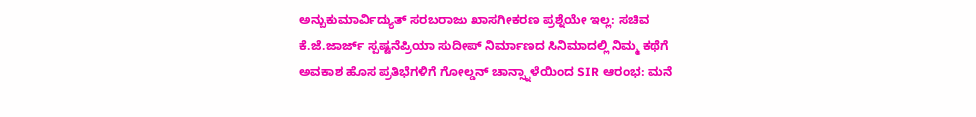ಅನ್ಬುಕುಮಾರ್ವಿದ್ಯುತ್ ಸರಬರಾಜು ಖಾಸಗೀಕರಣ ಪ್ರಶ್ನೆಯೇ ಇಲ್ಲ: ಸಚಿವ ಕೆ.ಜೆ.ಜಾರ್ಜ್ ಸ್ಪಷ್ಟನೆಪ್ರಿಯಾ ಸುದೀಪ್ ನಿರ್ಮಾಣದ ಸಿನಿಮಾದಲ್ಲಿ ನಿಮ್ಮ ಕಥೆಗೆ ಅವಕಾಶ ಹೊಸ ಪ್ರತಿಭೆಗಳಿಗೆ ಗೋಲ್ಡನ್ ಚಾನ್ಸ್ನಾಳೆಯಿಂದ SIR ಆರಂಭ: ಮನೆ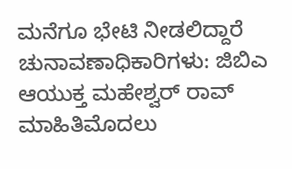ಮನೆಗೂ ಭೇಟಿ ನೀಡಲಿದ್ದಾರೆ ಚುನಾವಣಾಧಿಕಾರಿಗಳು: ಜಿಬಿಎ ಆಯುಕ್ತ ಮಹೇಶ್ವರ್ ರಾವ್ ಮಾಹಿತಿಮೊದಲು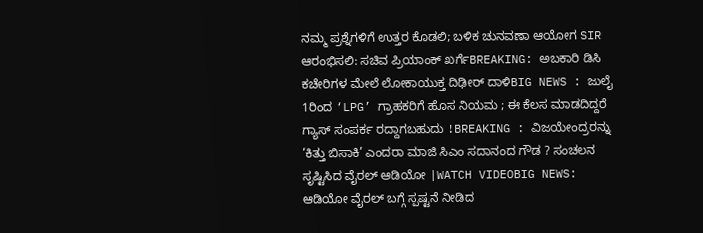ನಮ್ಮ ಪ್ರಶ್ನೆಗಳಿಗೆ ಉತ್ತರ ಕೊಡಲಿ; ಬಳಿಕ ಚುನವಣಾ ಆಯೋಗ SIR ಆರಂಭಿಸಲಿ: ಸಚಿವ ಪ್ರಿಯಾಂಕ್ ಖರ್ಗೆBREAKING: ಅಬಕಾರಿ ಡಿಸಿ ಕಚೇರಿಗಳ ಮೇಲೆ ಲೋಕಾಯುಕ್ತ ದಿಢೀರ್ ದಾಳಿBIG NEWS : ಜುಲೈ 1ರಿಂದ ‘LPG’ ಗ್ರಾಹಕರಿಗೆ ಹೊಸ ನಿಯಮ ; ಈ ಕೆಲಸ ಮಾಡದಿದ್ದರೆ ಗ್ಯಾಸ್ ಸಂಪರ್ಕ ರದ್ದಾಗಬಹುದು !BREAKING : ವಿಜಯೇಂದ್ರರನ್ನು ‘ಕಿತ್ತು ಬಿಸಾಕಿ’ ಎಂದರಾ ಮಾಜಿ ಸಿಎಂ ಸದಾನಂದ ಗೌಡ ? ಸಂಚಲನ ಸೃಷ್ಟಿಸಿದ ವೈರಲ್ ಆಡಿಯೋ |WATCH VIDEOBIG NEWS: ಆಡಿಯೋ ವೈರಲ್ ಬಗ್ಗೆ ಸ್ಪಷ್ಟನೆ ನೀಡಿದ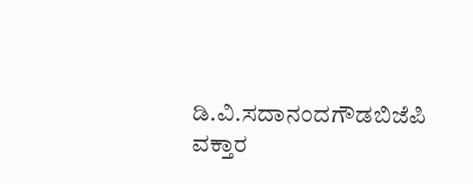ಡಿ.ವಿ.ಸದಾನಂದಗೌಡಬಿಜೆಪಿ ವಕ್ತಾರ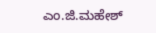ಎಂ.ಜಿ.ಮಹೇಶ್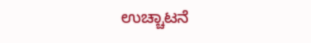ಉಚ್ಚಾಟನೆ